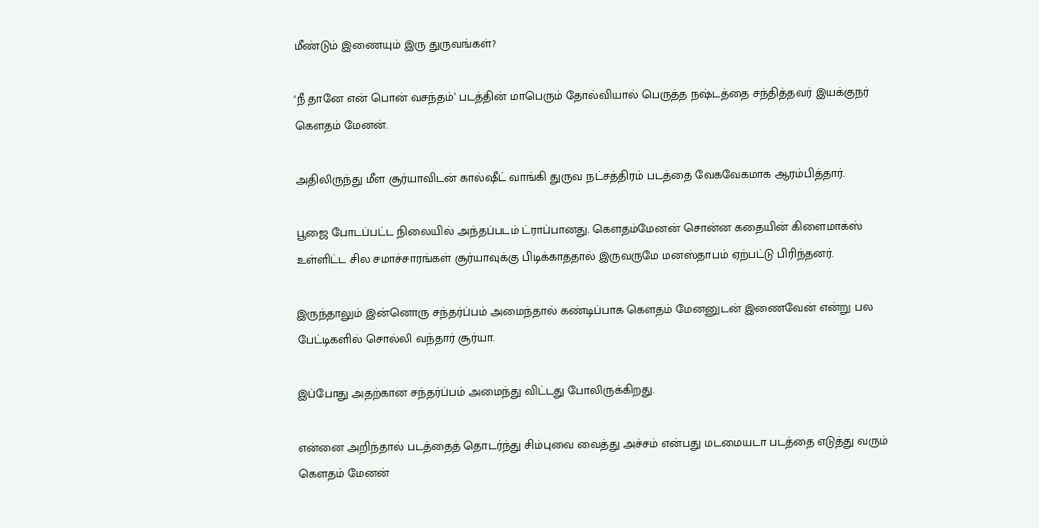மீண்டும் இணையும் இரு துருவங்கள்?

‘நீ தானே என் பொன் வசந்தம்’ படத்தின் மாபெரும் தோல்வியால் பெருத்த நஷ்டத்தை சந்தித்தவர் இயக்குநர் கெளதம் மேனன்.

அதிலிருந்து மீள சூர்யாவிடன் கால்ஷீட் வாங்கி துருவ நட்சத்திரம் படத்தை வேகவேகமாக ஆரம்பித்தார்.

பூஜை போடப்பட்ட நிலையில் அந்தப்படம் ட்ராப்பானது. கெளதம்மேனன் சொன்ன கதையின் கிளைமாக்ஸ் உள்ளிட்ட சில சமாச்சாரங்கள் சூர்யாவுக்கு பிடிக்காததால் இருவருமே மனஸ்தாபம் ஏற்பட்டு பிரிந்தனர்.

இருந்தாலும் இன்னொரு சந்தர்ப்பம் அமைந்தால் கண்டிப்பாக கெளதம் மேனனுடன் இணைவேன் என்று பல பேட்டிகளில் சொல்லி வந்தார் சூர்யா.

இப்போது அதற்கான சந்தர்ப்பம் அமைந்து விட்டது போலிருக்கிறது.

என்னை அறிந்தால் படத்தைத் தொடர்ந்து சிம்புவை வைத்து அச்சம் என்பது மடமையடா படத்தை எடுத்து வரும் கெளதம் மேனன்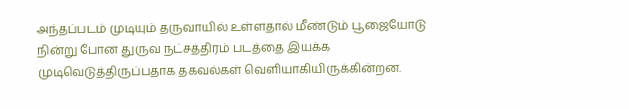அந்தப்படம் முடியும் தருவாயில் உள்ளதால் மீண்டும் பூஜையோடு நின்று போன துருவ நட்சத்திரம் படத்தை இயக்க முடிவெடுத்திருப்பதாக தகவல்கள் வெளியாகியிருக்கின்றன.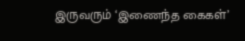இருவரும் ‘இணைந்த கைகள்’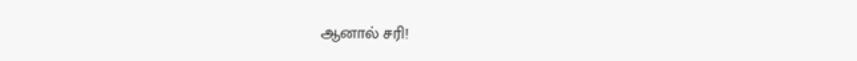ஆனால் சரி!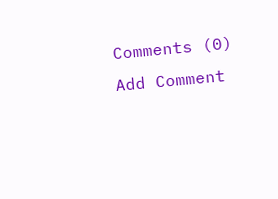Comments (0)
Add Comment